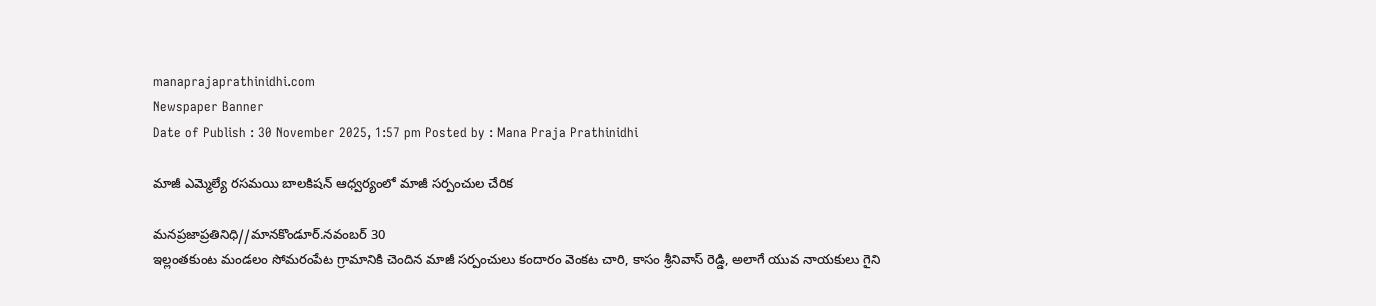manaprajaprathinidhi.com
Newspaper Banner
Date of Publish : 30 November 2025, 1:57 pm Posted by : Mana Praja Prathinidhi

మాజీ ఎమ్మెల్యే రసమయి బాలకిషన్ ఆధ్వర్యంలో మాజీ సర్పంచుల చేరిక

మనప్రజాప్రతినిధి//మానకొండూర్.నవంబర్ 30
ఇల్లంతకుంట మండలం సోమరంపేట గ్రామానికి చెందిన మాజీ సర్పంచులు కందారం వెంకట చారి, కాసం శ్రీనివాస్ రెడ్డి, అలాగే యువ నాయకులు గైని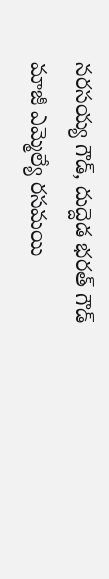నరసయ్య గౌడ్, దుద్దెడ భరత్ గౌడ్ మాజీ ఎమ్మెల్యే రసమయి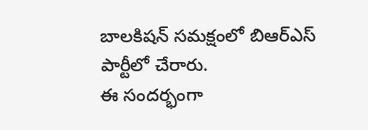బాలకిషన్ సమక్షంలో బిఆర్ఎస్ పార్టీలో చేరారు.
ఈ సందర్భంగా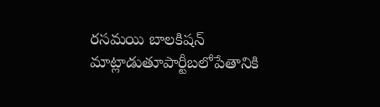రసమయి బాలకిషన్ మాట్లాడుతూపార్టీబలోపేతానికి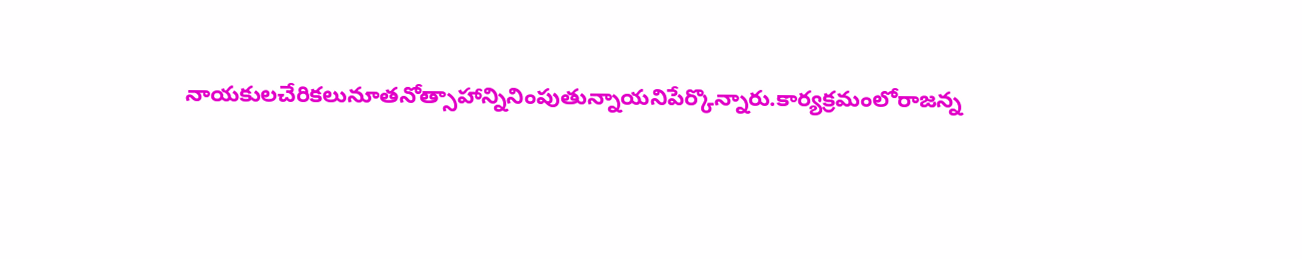నాయకులచేరికలునూతనోత్సాహాన్నినింపుతున్నాయనిపేర్కొన్నారు.కార్యక్రమంలోరాజన్న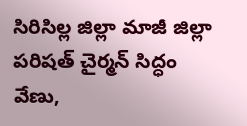సిరిసిల్ల జిల్లా మాజీ జిల్లా పరిషత్ చైర్మన్ సిద్ధం వేణు,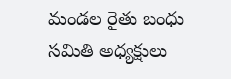మండల రైతు బంధు సమితి అధ్యక్షులు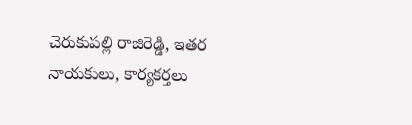చెరుకుపల్లి రాజిరెడ్డి, ఇతర నాయకులు, కార్యకర్తలు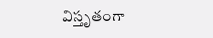విస్తృతంగా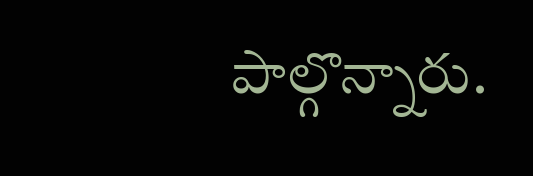పాల్గొన్నారు.